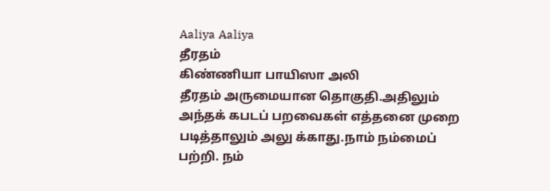Aaliya Aaliya
தீரதம்
கிண்ணியா பாயிஸா அலி
தீரதம் அருமையான தொகுதி.அதிலும் அந்தக் கபடப் பறவைகள் எத்தனை முறை படித்தாலும் அலு க்காது.நாம் நம்மைப் பற்றி. நம்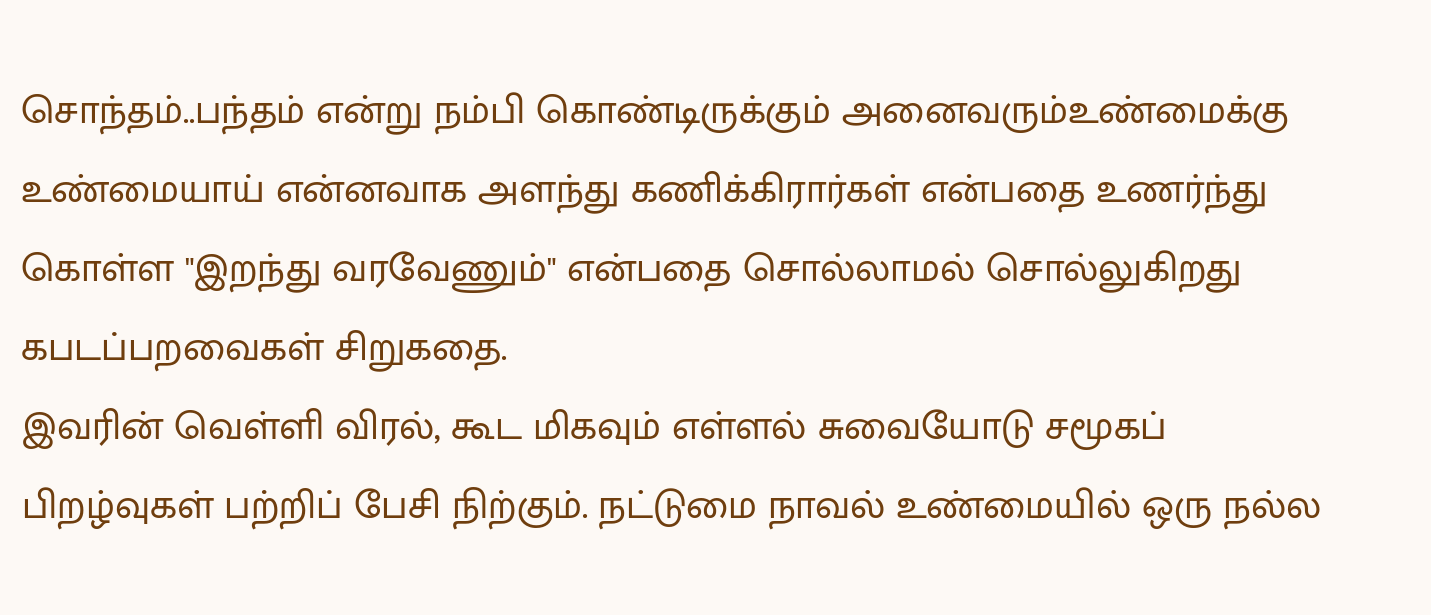சொந்தம்..பந்தம் என்று நம்பி கொண்டிருக்கும் அனைவரும்உண்மைக்கு உண்மையாய் என்னவாக அளந்து கணிக்கிரார்கள் என்பதை உணர்ந்து கொள்ள "இறந்து வரவேணும்" என்பதை சொல்லாமல் சொல்லுகிறது கபடப்பறவைகள் சிறுகதை.
இவரின் வெள்ளி விரல், கூட மிகவும் எள்ளல் சுவையோடு சமூகப் பிறழ்வுகள் பற்றிப் பேசி நிற்கும். நட்டுமை நாவல் உண்மையில் ஒரு நல்ல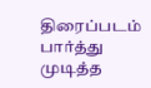திரைப்படம் பார்த்து முடித்த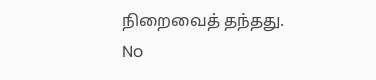நிறைவைத் தந்தது.
No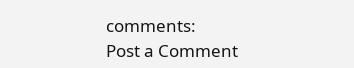comments:
Post a Comment